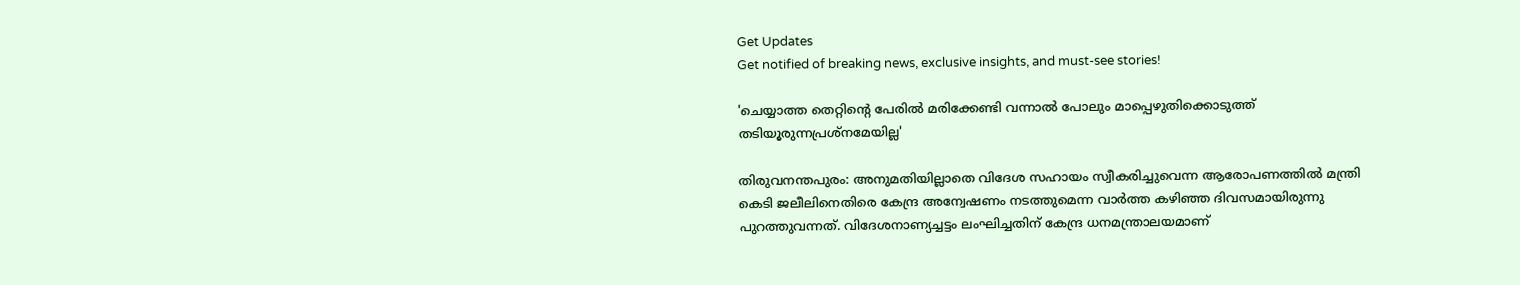Get Updates
Get notified of breaking news, exclusive insights, and must-see stories!

'ചെയ്യാത്ത തെറ്റിന്റെ പേരിൽ മരിക്കേണ്ടി വന്നാൽ പോലും മാപ്പെഴുതിക്കൊടുത്ത് തടിയൂരുന്നപ്രശ്‌നമേയില്ല'

തിരുവനന്തപുരം: അനുമതിയില്ലാതെ വിദേശ സഹായം സ്വീകരിച്ചുവെന്ന ആരോപണത്തില്‍ മന്ത്രി കെടി ജലീലിനെതിരെ കേന്ദ്ര അന്വേഷണം നടത്തുമെന്ന വാര്‍ത്ത കഴിഞ്ഞ ദിവസമായിരുന്നു പുറത്തുവന്നത്. വിദേശനാണ്യച്ചട്ടം ലംഘിച്ചതിന് കേന്ദ്ര ധനമന്ത്രാലയമാണ്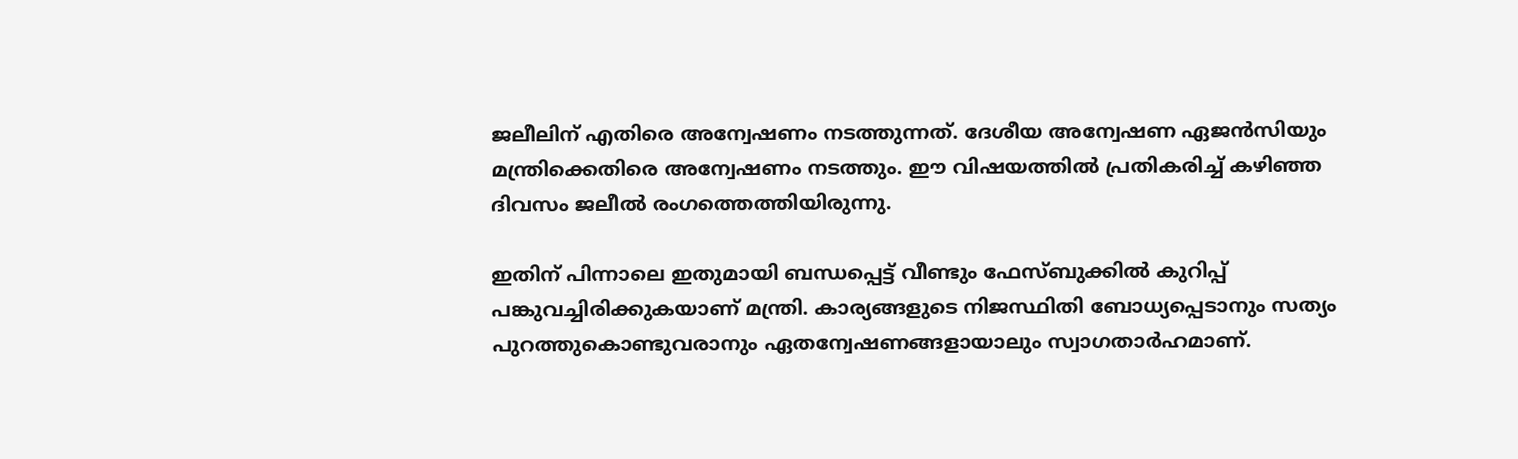ജലീലിന് എതിരെ അന്വേഷണം നടത്തുന്നത്. ദേശീയ അന്വേഷണ ഏജന്‍സിയും മന്ത്രിക്കെതിരെ അന്വേഷണം നടത്തും. ഈ വിഷയത്തില്‍ പ്രതികരിച്ച് കഴിഞ്ഞ ദിവസം ജലീല്‍ രംഗത്തെത്തിയിരുന്നു.

ഇതിന് പിന്നാലെ ഇതുമായി ബന്ധപ്പെട്ട് വീണ്ടും ഫേസ്ബുക്കില്‍ കുറിപ്പ് പങ്കുവച്ചിരിക്കുകയാണ് മന്ത്രി. കാര്യങ്ങളുടെ നിജസ്ഥിതി ബോധ്യപ്പെടാനും സത്യം പുറത്തുകൊണ്ടുവരാനും ഏതന്വേഷണങ്ങളായാലും സ്വാഗതാര്‍ഹമാണ്.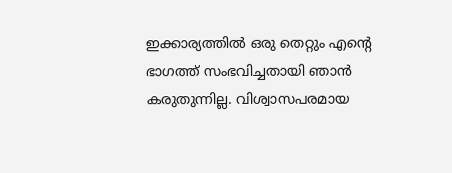ഇക്കാര്യത്തില്‍ ഒരു തെറ്റും എന്റെ ഭാഗത്ത് സംഭവിച്ചതായി ഞാന്‍ കരുതുന്നില്ല. വിശ്വാസപരമായ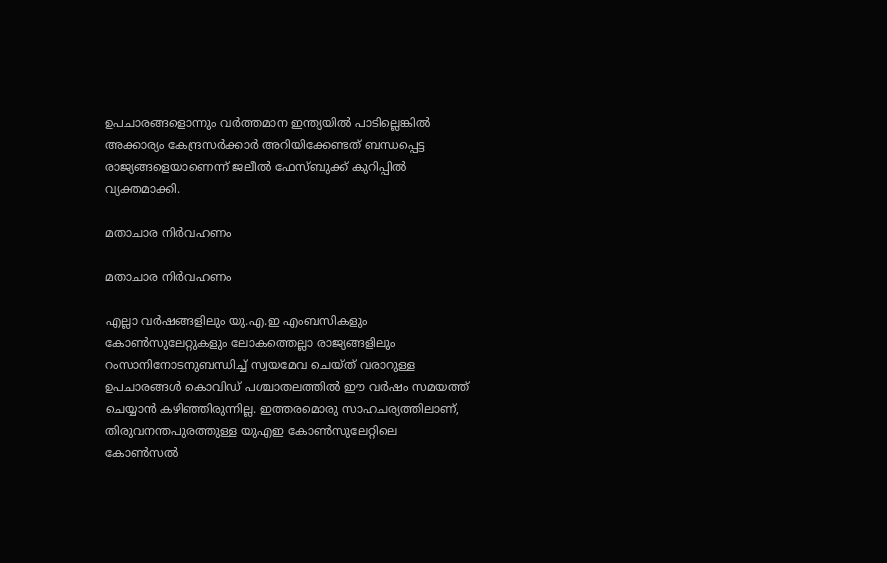ഉപചാരങ്ങളൊന്നും വര്‍ത്തമാന ഇന്ത്യയില്‍ പാടില്ലെങ്കില്‍ അക്കാര്യം കേന്ദ്രസര്‍ക്കാര്‍ അറിയിക്കേണ്ടത് ബന്ധപ്പെട്ട രാജ്യങ്ങളെയാണെന്ന് ജലീല്‍ ഫേസ്ബുക്ക് കുറിപ്പില്‍ വ്യക്തമാക്കി.

മതാചാര നിര്‍വഹണം

മതാചാര നിര്‍വഹണം

എല്ലാ വര്‍ഷങ്ങളിലും യു.എ.ഇ എംബസികളും കോണ്‍സുലേറ്റുകളും ലോകത്തെല്ലാ രാജ്യങ്ങളിലും റംസാനിനോടനുബന്ധിച്ച് സ്വയമേവ ചെയ്ത് വരാറുള്ള ഉപചാരങ്ങള്‍ കൊവിഡ് പശ്ചാതലത്തില്‍ ഈ വര്‍ഷം സമയത്ത് ചെയ്യാന്‍ കഴിഞ്ഞിരുന്നില്ല. ഇത്തരമൊരു സാഹചര്യത്തിലാണ്, തിരുവനന്തപുരത്തുള്ള യുഎഇ കോണ്‍സുലേറ്റിലെ കോണ്‍സല്‍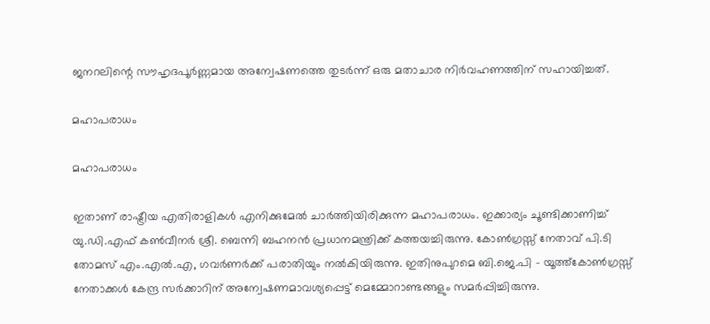ജനറലിന്റെ സൗഹൃദപൂര്‍ണ്ണമായ അന്വേഷണത്തെ തുടര്‍ന്ന് ഒരു മതാചാര നിര്‍വഹണത്തിന് സഹായിച്ചത്.

മഹാപരാധം

മഹാപരാധം

ഇതാണ് രാഷ്ട്രീയ എതിരാളികള്‍ എനിക്കുമേല്‍ ചാര്‍ത്തിയിരിക്കുന്ന മഹാപരാധം. ഇക്കാര്യം ചൂണ്ടിക്കാണിച്ച് യു.ഡി.എഫ് കണ്‍വീനര്‍ ശ്രീ. ബെന്നി ബഹനന്‍ പ്രധാനമന്ത്രിക്ക് കത്തയച്ചിരുന്നു. കോണ്‍ഗ്രസ്സ് നേതാവ് പി.ടി തോമസ് എം.എല്‍.എ, ഗവര്‍ണര്‍ക്ക് പരാതിയും നല്‍കിയിരുന്നു. ഇതിനുപുറമെ ബി.ജെ.പി - യൂത്ത്‌കോണ്‍ഗ്രസ്സ് നേതാക്കള്‍ കേന്ദ്ര സര്‍ക്കാറിന് അന്വേഷണമാവശ്യപ്പെട്ട് മെമ്മോറാണ്ടങ്ങളും സമര്‍പ്പിച്ചിരുന്നു.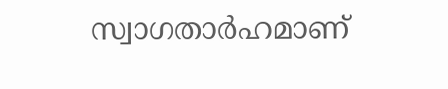സ്വാഗതാര്‍ഹമാണ്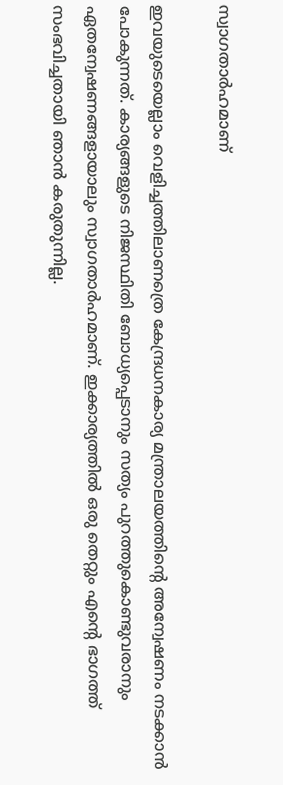സ്വാഗതാര്‍ഹമാണ്

ഇവയുടെയെല്ലാം വെളിച്ചത്തിലാണത്രെ കേന്ദ്രധനകാര്യ മന്ത്രാലയത്തിന്റെ അന്വേഷണം നടക്കാന്‍ പോകുന്നത്. കാര്യങ്ങളുടെ നിജസ്ഥിതി ബോധ്യപ്പെടാനും സത്യം പുറത്തുകൊണ്ടുവരാനും ഏതന്വേഷണങ്ങളായാലും സ്വാഗതാര്‍ഹമാണ്. ഇക്കാര്യത്തില്‍ ഒരു തെറ്റും എന്റെ ഭാഗത്ത് സംഭവിച്ചതായി ഞാന്‍ കരുതുന്നില്ല.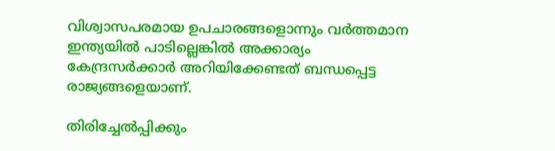വിശ്വാസപരമായ ഉപചാരങ്ങളൊന്നും വര്‍ത്തമാന ഇന്ത്യയില്‍ പാടില്ലെങ്കില്‍ അക്കാര്യം കേന്ദ്രസര്‍ക്കാര്‍ അറിയിക്കേണ്ടത് ബന്ധപ്പെട്ട രാജ്യങ്ങളെയാണ്.

തിരിച്ചേല്‍പ്പിക്കും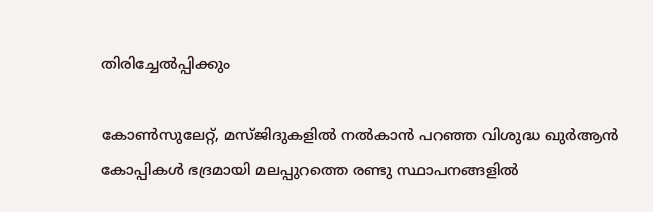തിരിച്ചേല്‍പ്പിക്കും

കോണ്‍സുലേറ്റ്, മസ്ജിദുകളില്‍ നല്‍കാന്‍ പറഞ്ഞ വിശുദ്ധ ഖുര്‍ആന്‍ കോപ്പികള്‍ ഭദ്രമായി മലപ്പുറത്തെ രണ്ടു സ്ഥാപനങ്ങളില്‍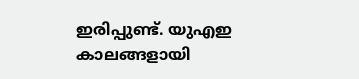ഇരിപ്പുണ്ട്. യുഎഇ കാലങ്ങളായി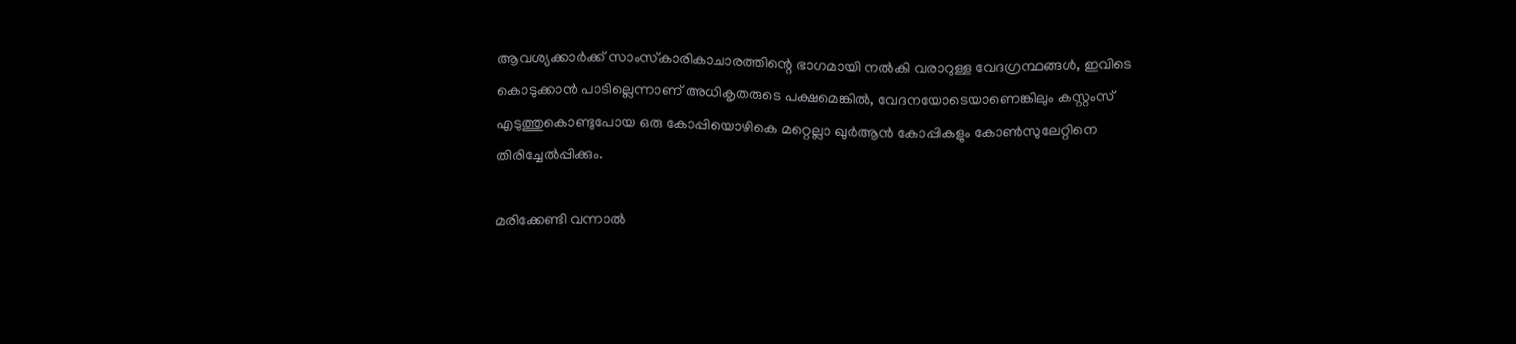ആവശ്യക്കാര്‍ക്ക് സാംസ്‌കാരികാചാരത്തിന്റെ ഭാഗമായി നല്‍കി വരാറുള്ള വേദഗ്രന്ഥങ്ങള്‍, ഇവിടെ കൊടുക്കാന്‍ പാടില്ലെന്നാണ് അധികൃതരുടെ പക്ഷമെങ്കില്‍, വേദനയോടെയാണെങ്കിലും കസ്റ്റംസ് എടുത്തുകൊണ്ടുപോയ ഒരു കോപ്പിയൊഴികെ മറ്റെല്ലാ ഖുര്‍ആന്‍ കോപ്പികളും കോണ്‍സുലേറ്റിനെ തിരിച്ചേല്‍പ്പിക്കും.

മരിക്കേണ്ടി വന്നാല്‍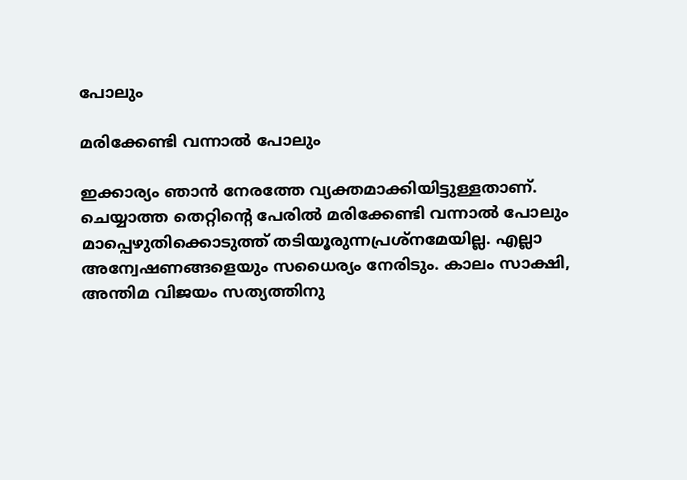പോലും

മരിക്കേണ്ടി വന്നാല്‍ പോലും

ഇക്കാര്യം ഞാന്‍ നേരത്തേ വ്യക്തമാക്കിയിട്ടുള്ളതാണ്. ചെയ്യാത്ത തെറ്റിന്റെ പേരില്‍ മരിക്കേണ്ടി വന്നാല്‍ പോലും മാപ്പെഴുതിക്കൊടുത്ത് തടിയൂരുന്നപ്രശ്‌നമേയില്ല. എല്ലാ അന്വേഷണങ്ങളെയും സധൈര്യം നേരിടും. കാലം സാക്ഷി, അന്തിമ വിജയം സത്യത്തിനു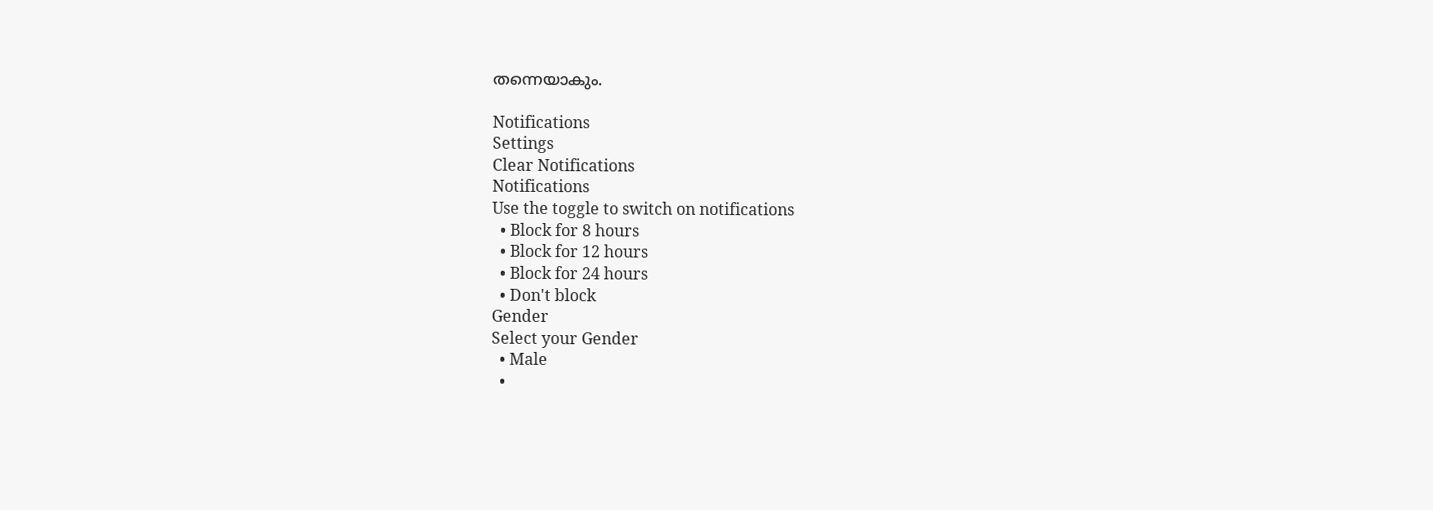തന്നെയാകും.

Notifications
Settings
Clear Notifications
Notifications
Use the toggle to switch on notifications
  • Block for 8 hours
  • Block for 12 hours
  • Block for 24 hours
  • Don't block
Gender
Select your Gender
  • Male
  •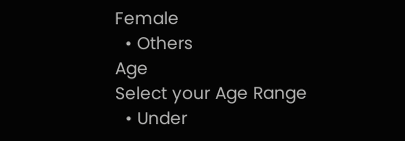Female
  • Others
Age
Select your Age Range
  • Under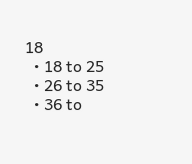18
  • 18 to 25
  • 26 to 35
  • 36 to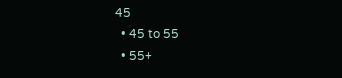45
  • 45 to 55
  • 55+